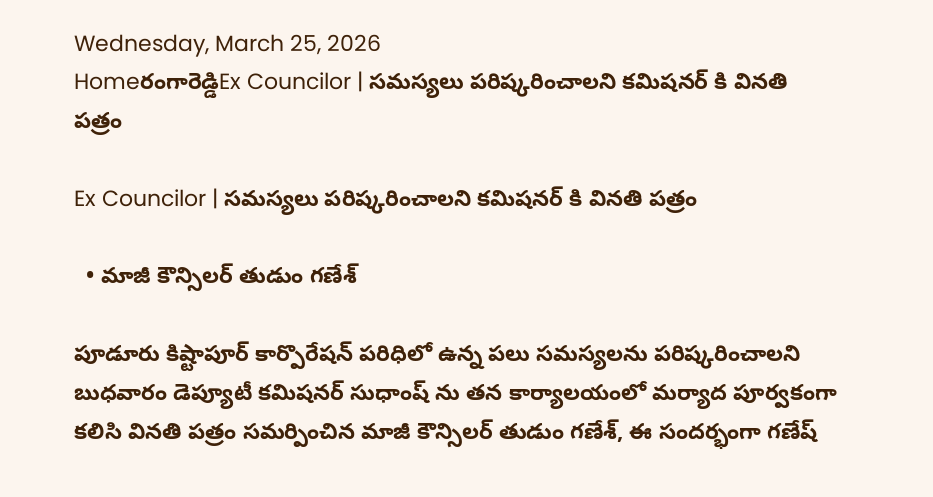Wednesday, March 25, 2026
Homeరంగారెడ్డిEx Councilor | సమస్యలు పరిష్కరించాలని కమిషనర్ కి వినతి పత్రం

Ex Councilor | సమస్యలు పరిష్కరించాలని కమిషనర్ కి వినతి పత్రం

  • మాజీ కౌన్సిలర్ తుడుం గణేశ్

పూడూరు కిష్టాపూర్ కార్పొరేషన్ పరిధిలో ఉన్న పలు సమస్యలను పరిష్కరించాలని బుధవారం డెప్యూటీ కమిషనర్ సుధాంష్ ను తన కార్యాలయంలో మర్యాద పూర్వకంగా కలిసి వినతి పత్రం సమర్పించిన మాజీ కౌన్సిలర్ తుడుం గణేశ్, ఈ సందర్భంగా గణేష్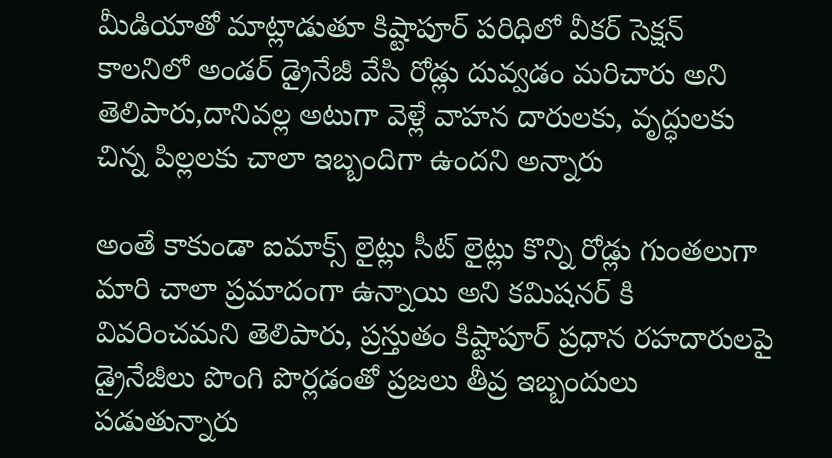మీడియాతో మాట్లాడుతూ కిష్టాపూర్ పరిధిలో వీకర్ సెక్షన్ కాలనిలో అండర్ డ్రైనేజీ వేసి రోడ్లు దువ్వడం మరిచారు అని తెలిపారు,దానివల్ల అటుగా వెళ్లే వాహన దారులకు, వృద్ధులకు చిన్న పిల్లలకు చాలా ఇబ్బందిగా ఉందని అన్నారు

అంతే కాకుండా ఐమాక్స్ లైట్లు సీట్ లైట్లు కొన్ని రోడ్లు గుంతలుగా మారి చాలా ప్రమాదంగా ఉన్నాయి అని కమిషనర్ కి వివరించమని తెలిపారు, ప్రస్తుతం కిష్టాపూర్ ప్రధాన రహదారులపై డ్రైనేజీలు పొంగి పొర్లడంతో ప్రజలు తీవ్ర ఇబ్బందులు పడుతున్నారు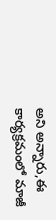అని అన్నారు,ఈ కార్యక్రమంలో మాజీ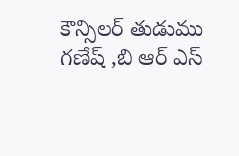కౌన్సిలర్ తుడుము గణేష్ ,బి ఆర్ ఎస్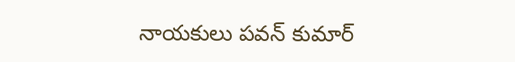నాయకులు పవన్ కుమార్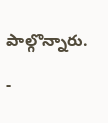పాల్గొన్నారు.

-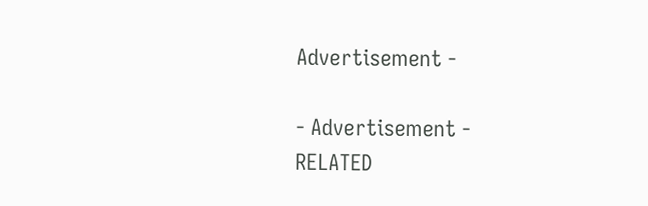Advertisement -

- Advertisement -
RELATED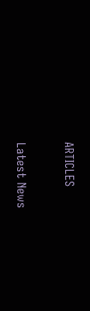ARTICLES

Latest News